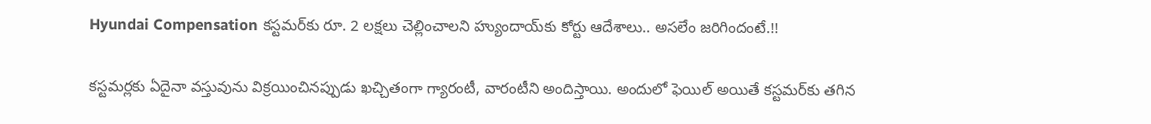Hyundai Compensation కస్టమర్‌కు రూ. 2 లక్షలు చెల్లించాలని హ్యుందాయ్‌కు కోర్టు ఆదేశాలు.. అసలేం జరిగిందంటే.!!

కస్టమర్లకు ఏదైనా వస్తువును విక్రయించినప్పుడు ఖచ్చితంగా గ్యారంటీ, వారంటీని అందిస్తాయి. అందులో ఫెయిల్‌ అయితే కస్టమర్‌కు తగిన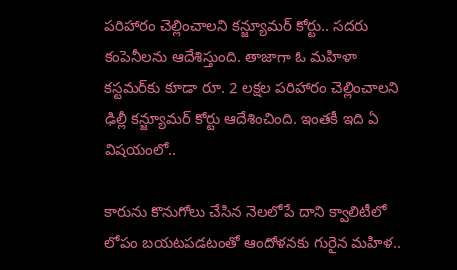పరిహారం చెల్లించాలని కన్జ్యూమర్‌ కోర్టు.. సదరు కంపెనీలను ఆదేశిస్తుంది. తాజాగా ఓ మహిళా కస్టమర్‌కు కూడా రూ. 2 లక్షల పరిహారం చెల్లించాలని ఢిల్లీ కన్జ్యూమర్‌ కోర్టు ఆదేశించింది. ఇంతకీ ఇది ఏ విషయంలో..

కారును కొనుగోలు చేసిన నెలలోపే దాని క్వాలిటీలో లోపం బయటపడటంతో ఆందోళనకు గురైన మహిళ..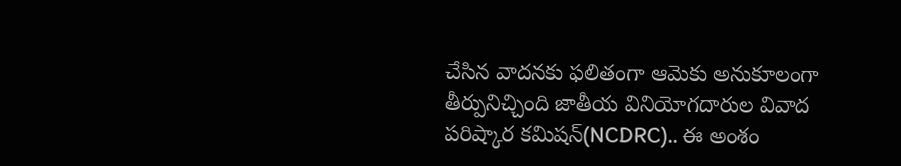చేసిన వాదనకు ఫలితంగా ఆమెకు అనుకూలంగా తీర్పునిచ్చింది జాతీయ వినియోగదారుల వివాద పరిష్కార కమిషన్(NCDRC).. ఈ అంశం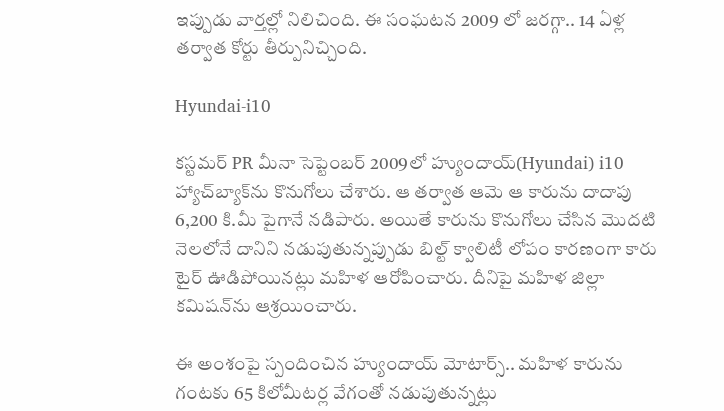ఇప్పుడు వార్తల్లో నిలిచింది. ఈ సంఘటన 2009 లో జరగ్గా.. 14 ఏళ్ల తర్వాత కోర్టు తీర్పునిచ్చింది.

Hyundai-i10

కస్టమర్ PR మీనా సెప్టెంబర్ 2009లో హ్యుందాయ్‌(Hyundai) i10 హ్యాచ్‌బ్యాక్‌ను కొనుగోలు చేశారు. ఆ తర్వాత ఆమె ఆ కారును దాదాపు 6,200 కి.మీ పైగానే నడిపారు. అయితే కారును కొనుగోలు చేసిన మొదటి నెలలోనే దానిని నడుపుతున్నప్పుడు బిల్ట్‌ క్వాలిటీ లోపం కారణంగా కారు టైర్‌ ఊడిపోయినట్లు మహిళ ఆరోపించారు. దీనిపై మహిళ జిల్లా కమిషన్‌ను ఆశ్రయించారు.

ఈ అంశంపై స్పందించిన హ్యుందాయ్‌ మోటార్స్‌.. మహిళ కారును గంటకు 65 కిలోమీటర్ల వేగంతో నడుపుతున్నట్లు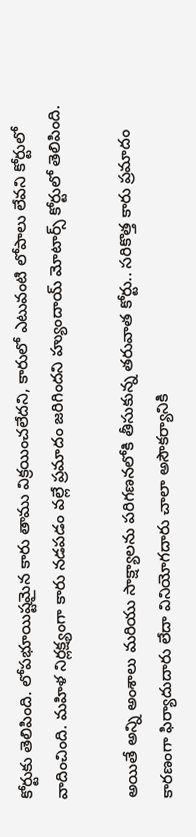కోర్టుకు తెలిపింది. లోపభూయిష్టమైన కారు తాము విక్రయించలేదని, కారులో ఎటువంటి లోపాలు లేవని కోర్టులో వాదించింది. మహిళ నిర్లక్ష్యంగా కారు నడపడం వల్లే ప్రమాదం జరిగిందని హ్యుందాయ్‌ మోటార్స్‌ కోర్టులో తెలిపింది.

అయితే అన్ని అంశాలు మరియు సాక్ష్యాలను పరిగణనలోకి తీసుకున్న తరువాత కోర్టు.. సరికొత్త కారు ప్రమాదం కారణంగా ఫిర్యాదుదారు లేదా వినియోగదారు చాలా అసౌకర్యానికి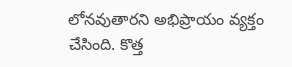లోనవుతారని అభిప్రాయం వ్యక్తం చేసింది. కొత్త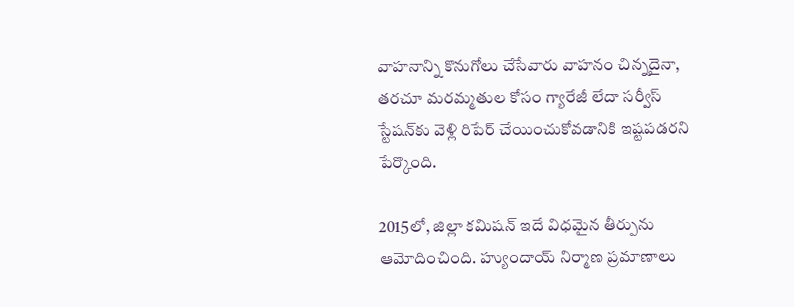వాహనాన్ని కొనుగోలు చేసేవారు వాహనం చిన్నదైనా, తరచూ మరమ్మతుల కోసం గ్యారేజీ లేదా సర్వీస్ స్టేషన్‌కు వెళ్లి రిపేర్ చేయించుకోవడానికి ఇష్టపడరని పేర్కొంది.

2015లో, జిల్లా కమిషన్ ఇదే విధమైన తీర్పును ఆమోదించింది. హ్యుందాయ్ నిర్మాణ ప్రమాణాలు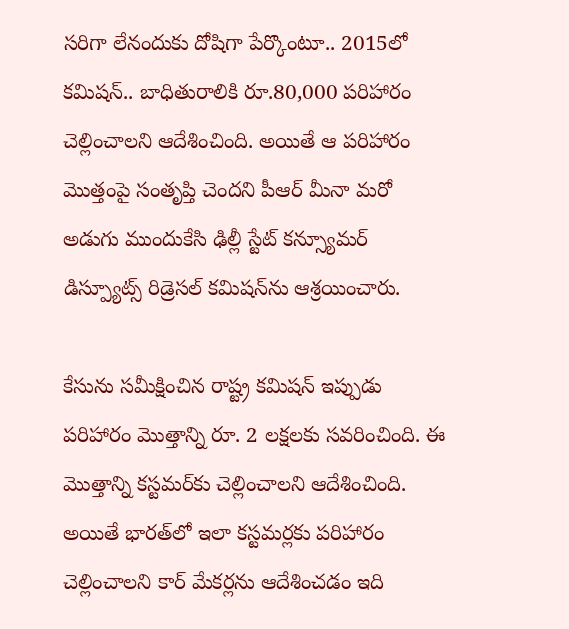సరిగా లేనందుకు దోషిగా పేర్కొంటూ.. 2015లో కమిషన్.. బాధితురాలికి రూ.80,000 పరిహారం చెల్లించాలని ఆదేశించింది. అయితే ఆ పరిహారం మొత్తంపై సంతృప్తి చెందని పీఆర్ మీనా మరో అడుగు ముందుకేసి ఢిల్లీ స్టేట్ కన్స్యూమర్ డిస్ప్యూట్స్ రిడ్రెసల్ కమిషన్‌ను ఆశ్రయించారు.

కేసును సమీక్షించిన రాష్ట్ర కమిషన్ ఇప్పుడు పరిహారం మొత్తాన్ని రూ. 2 లక్షలకు సవరించింది. ఈ మొత్తాన్ని కస్టమర్‌కు చెల్లించాలని ఆదేశించింది. అయితే భారత్‌లో ఇలా కస్టమర్లకు పరిహారం చెల్లించాలని కార్‌ మేకర్లను ఆదేశించడం ఇది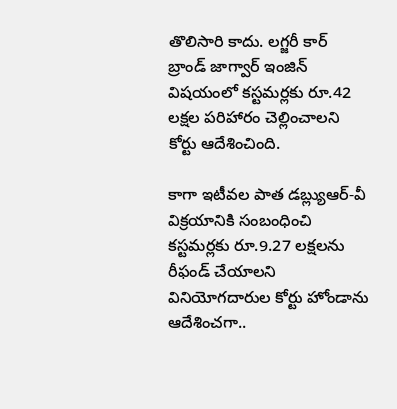తొలిసారి కాదు. లగ్జరీ కార్ బ్రాండ్ జాగ్వార్ ఇంజిన్‌ విషయంలో కస్టమర్లకు రూ.42 లక్షల పరిహారం చెల్లించాలని కోర్టు ఆదేశించింది.

కాగా ఇటీవల పాత డబ్ల్యుఆర్-వీ విక్రయానికి సంబంధించి కస్టమర్లకు రూ.9.27 లక్షలను రీఫండ్ చేయాలని వినియోగదారుల కోర్టు హోండాను ఆదేశించగా..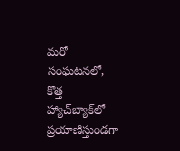మరో సంఘటనలో, కొత్త హ్యాచ్‌బ్యాక్‌లో ప్రయాణిస్తుండగా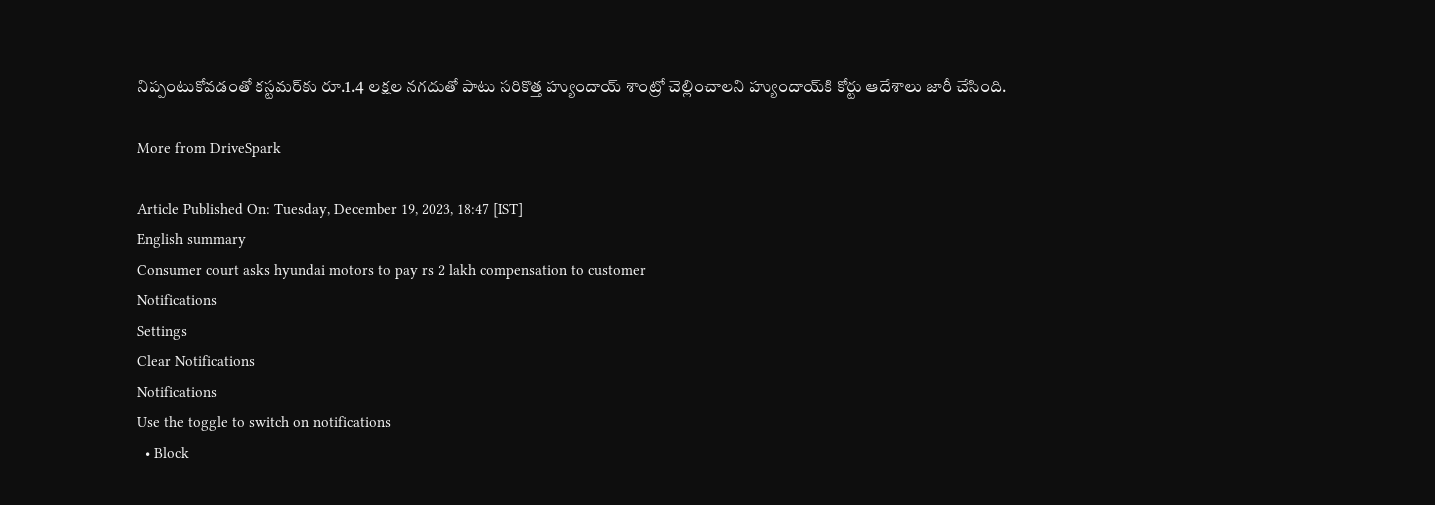నిప్పంటుకోవడంతో కస్టమర్‌కు రూ.1.4 లక్షల నగదుతో పాటు సరికొత్త హ్యుందాయ్ శాంట్రో చెల్లించాలని హ్యుందాయ్‌కి కోర్టు ఆదేశాలు జారీ చేసింది.

More from DriveSpark

Article Published On: Tuesday, December 19, 2023, 18:47 [IST]
English summary
Consumer court asks hyundai motors to pay rs 2 lakh compensation to customer
Notifications
Settings
Clear Notifications
Notifications
Use the toggle to switch on notifications
  • Block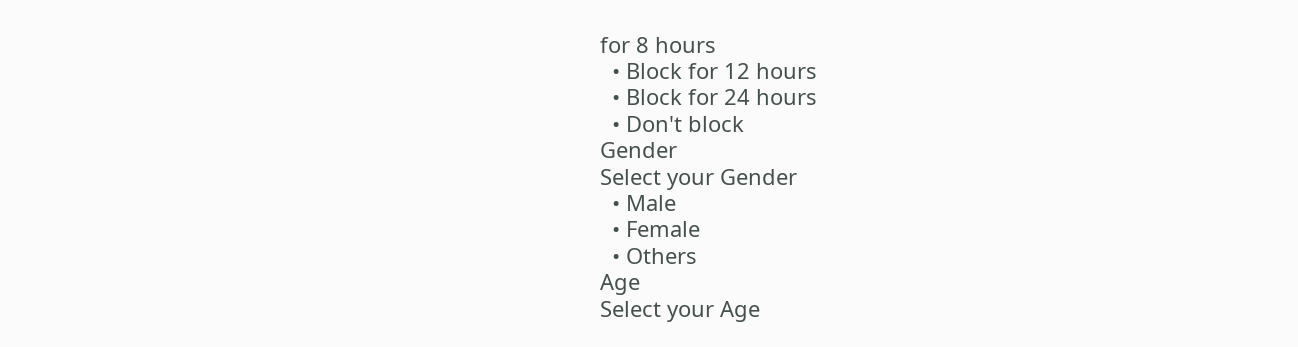for 8 hours
  • Block for 12 hours
  • Block for 24 hours
  • Don't block
Gender
Select your Gender
  • Male
  • Female
  • Others
Age
Select your Age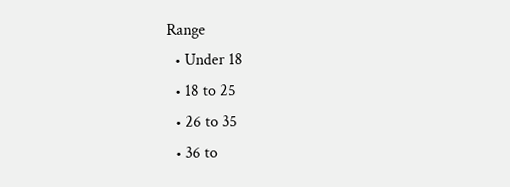Range
  • Under 18
  • 18 to 25
  • 26 to 35
  • 36 to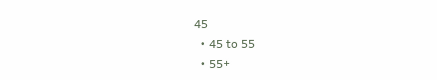45
  • 45 to 55
  • 55+